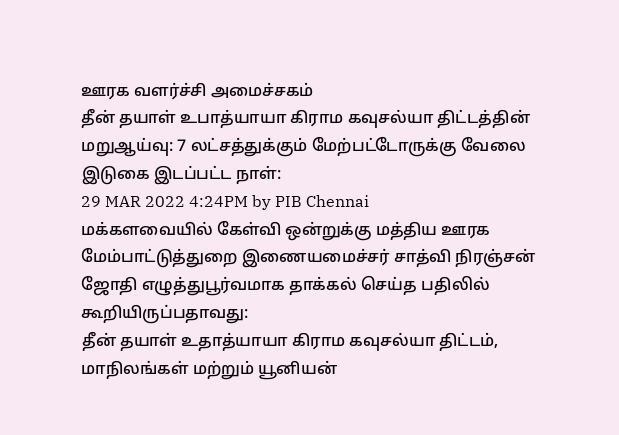ஊரக வளர்ச்சி அமைச்சகம்
தீன் தயாள் உபாத்யாயா கிராம கவுசல்யா திட்டத்தின் மறுஆய்வு: 7 லட்சத்துக்கும் மேற்பட்டோருக்கு வேலை
இடுகை இடப்பட்ட நாள்:
29 MAR 2022 4:24PM by PIB Chennai
மக்களவையில் கேள்வி ஒன்றுக்கு மத்திய ஊரக மேம்பாட்டுத்துறை இணையமைச்சர் சாத்வி நிரஞ்சன் ஜோதி எழுத்துபூர்வமாக தாக்கல் செய்த பதிலில் கூறியிருப்பதாவது:
தீன் தயாள் உதாத்யாயா கிராம கவுசல்யா திட்டம், மாநிலங்கள் மற்றும் யூனியன்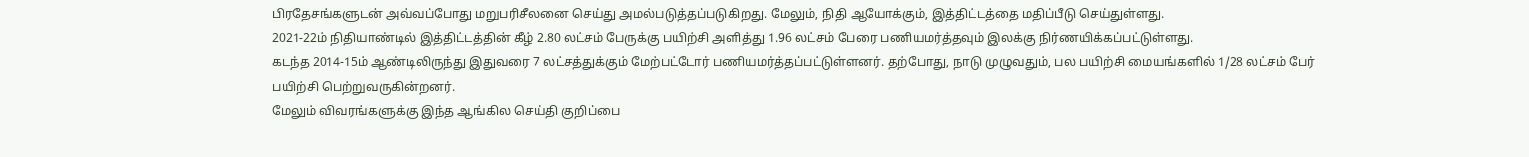பிரதேசங்களுடன் அவ்வப்போது மறுபரிசீலனை செய்து அமல்படுத்தப்படுகிறது. மேலும், நிதி ஆயோக்கும், இத்திட்டத்தை மதிப்பீடு செய்துள்ளது.
2021-22ம் நிதியாண்டில் இத்திட்டத்தின் கீழ் 2.80 லட்சம் பேருக்கு பயிற்சி அளித்து 1.96 லட்சம் பேரை பணியமர்த்தவும் இலக்கு நிர்ணயிக்கப்பட்டுள்ளது.
கடந்த 2014-15ம் ஆண்டிலிருந்து இதுவரை 7 லட்சத்துக்கும் மேற்பட்டோர் பணியமர்த்தப்பட்டுள்ளனர். தற்போது, நாடு முழுவதும், பல பயிற்சி மையங்களில் 1/28 லட்சம் பேர் பயிற்சி பெற்றுவருகின்றனர்.
மேலும் விவரங்களுக்கு இந்த ஆங்கில செய்தி குறிப்பை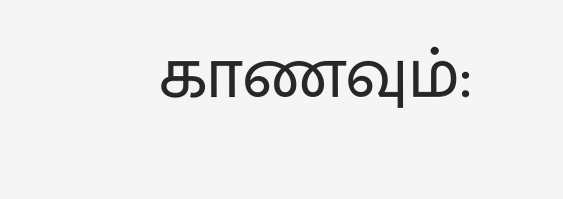காணவும்: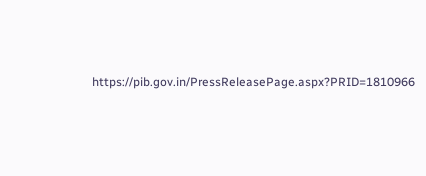https://pib.gov.in/PressReleasePage.aspx?PRID=1810966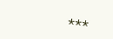***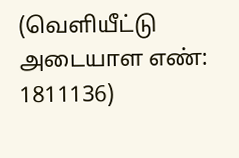(வெளியீட்டு அடையாள எண்: 1811136)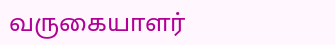வருகையாளர்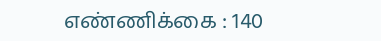எண்ணிக்கை : 140